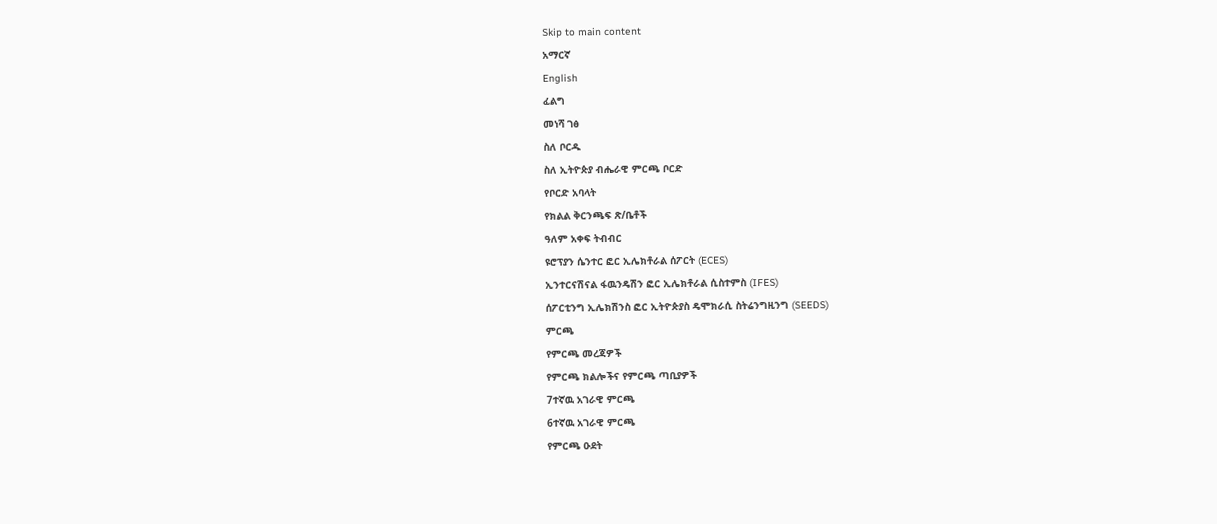Skip to main content
አማርኛ
English
ፈልግ
መነሻ ገፅ
ስለ ቦርዱ
ስለ ኢትዮጵያ ብሔራዊ ምርጫ ቦርድ
የቦርድ አባላት
የክልል ቅርንጫፍ ጽ/ቤቶች
ዓለም አቀፍ ትብብር
ዩሮፕያን ሴንተር ፎር ኢሌክቶራል ሰፖርት (ECES)
ኢንተርናሽናል ፋዉንዴሽን ፎር ኢሌክቶራል ሲስተምስ (IFES)
ሰፖርቲንግ ኢሌክሽንስ ፎር ኢትዮጵያስ ዴሞክራሲ ስትሬንግዚንግ (SEEDS)
ምርጫ
የምርጫ መረጃዎች
የምርጫ ክልሎችና የምርጫ ጣቢያዎች
7ተኛዉ አገራዊ ምርጫ
6ተኛዉ አገራዊ ምርጫ
የምርጫ ዑደት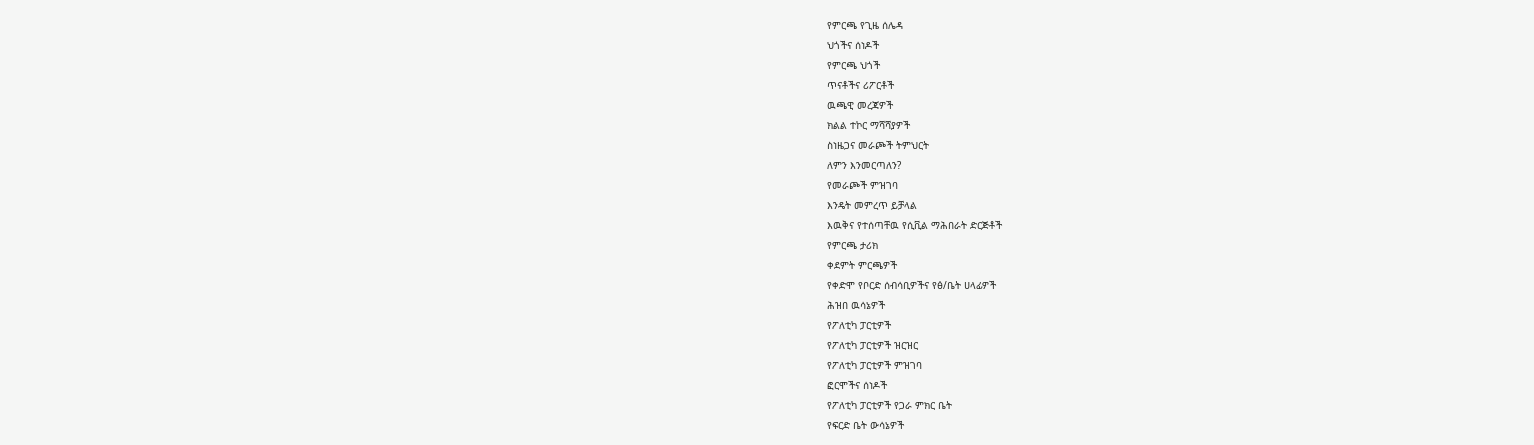የምርጫ የጊዜ ሰሌዳ
ህጎችና ሰነዶች
የምርጫ ህጎች
ጥናቶችና ሪፖርቶች
ዉጫዊ መረጃዎች
ክልል ተኮር ማሻሻያዎች
ስነዜጋና መራጮች ትምህርት
ለምን እንመርጣለን?
የመራጮች ምዝገባ
እንዴት መምረጥ ይቻላል
እዉቅና የተሰጣቸዉ የሲቪል ማሕበራት ድርጅቶች
የምርጫ ታሪክ
ቀደምት ምርጫዎች
የቀድሞ የቦርድ ሰብሳቢዎችና የፅ/ቤት ሀላፊዎች
ሕዝበ ዉሳኔዎች
የፖለቲካ ፓርቲዎች
የፖለቲካ ፓርቲዎች ዝርዝር
የፖለቲካ ፓርቲዎች ምዝገባ
ፎርሞችና ሰነዶች
የፖለቲካ ፓርቲዎች የጋራ ምክር ቤት
የፍርድ ቤት ውሳኔዎች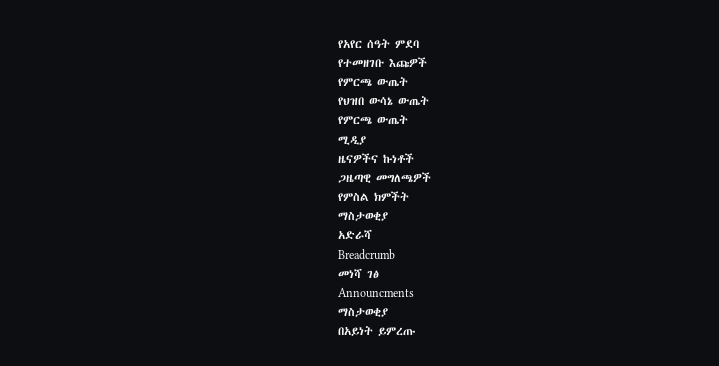የአየር ሰዓት ምደባ
የተመዘገቡ እጩዎች
የምርጫ ውጤት
የህዝበ ውሳኔ ውጤት
የምርጫ ውጤት
ሚዲያ
ዜናዎችና ኩነቶች
ጋዜጣዊ መግለጫዎች
የምስል ክምችት
ማስታወቂያ
አድራሻ
Breadcrumb
መነሻ ገፅ
Announcments
ማስታወቂያ
በአይነት ይምረጡ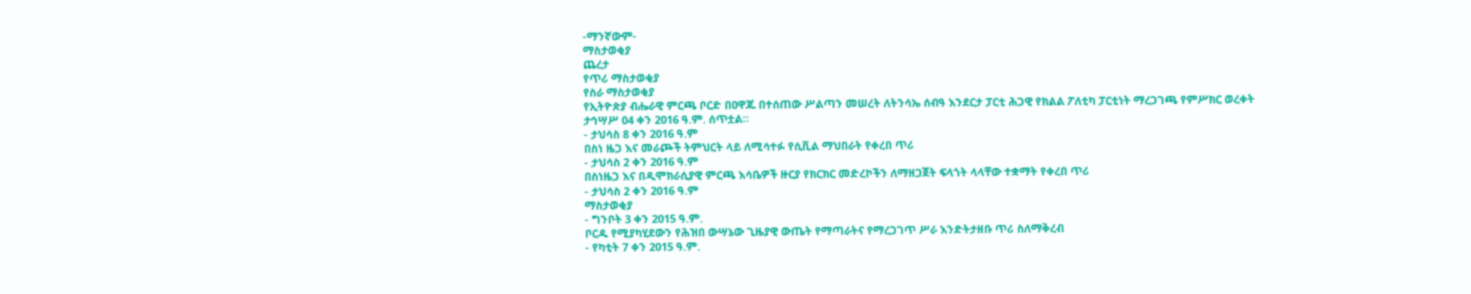-ማንኛውም-
ማስታወቂያ
ጨረታ
የጥሪ ማስታወቂያ
የስራ ማስታወቂያ
የኢትዮጵያ ብሔራዊ ምርጫ ቦርድ በዐዋጁ በተሰጠው ሥልጣን መሠረት ለትንሳኤ ሰብዓ እንደርታ ፓርቲ ሕጋዊ የክልል ፖለቲካ ፓርቲነት ማረጋገጫ የምሥክር ወረቀት ታኅሣሥ 04 ቀን 2016 ዓ.ም. ሰጥቷል።
- ታህሳስ 8 ቀን 2016 ዓ.ም
በስነ ዜጋ እና መራጮች ትምህርት ላይ ለሚሳተፉ የሲቪል ማህበራት የቀረበ ጥሪ
- ታህሳስ 2 ቀን 2016 ዓ.ም
በስነዜጋ እና በዲሞክራሲያዊ ምርጫ እሳቤዎች ዙርያ የክርክር መድረኮችን ለማዘጋጀት ፍላጎት ላላቸው ተቋማት የቀረበ ጥሪ
- ታህሳስ 2 ቀን 2016 ዓ.ም
ማስታወቂያ
- ግንቦት 3 ቀን 2015 ዓ.ም.
ቦርዱ የሚያካሂደውን የሕዝበ ውሣኔው ጊዜያዊ ውጤት የማጣራትና የማረጋገጥ ሥራ እንድትታዘቡ ጥሪ ስለማቅረብ
- የካቲት 7 ቀን 2015 ዓ.ም.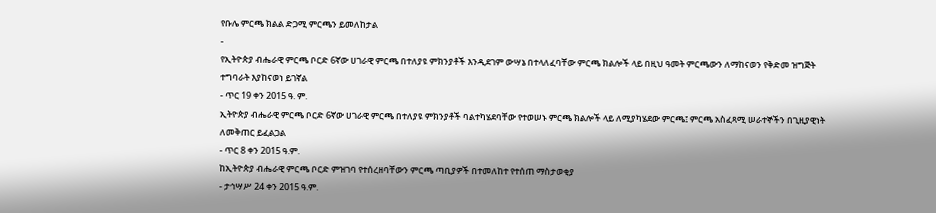የቡሌ ምርጫ ክልል ድጋሚ ምርጫን ይመለከታል
-
የኢትዮጵያ ብሔራዊ ምርጫ ቦርድ 6ኛው ሀገራዊ ምርጫ በተለያዩ ምክንያቶች እንዲደገም ውሣኔ በተላለፈባቸው ምርጫ ክልሎች ላይ በዚህ ዓመት ምርጫውን ለማከናወን የቅድመ ዝግጅት ተግባራት እያከናወነ ይገኛል
- ጥር 19 ቀን 2015 ዓ. ም.
ኢትዮጵያ ብሔራዊ ምርጫ ቦርድ 6ኛው ሀገራዊ ምርጫ በተለያዩ ምክንያቶች ባልተካሄደባቸው የተወሠኑ ምርጫ ክልሎች ላይ ለሚያካሄደው ምርጫ፤ ምርጫ አስፈጻሚ ሠራተኞችን በጊዚያዊነት ለመቅጠር ይፈልጋል
- ጥር 8 ቀን 2015 ዓ.ም.
ከኢትዮጵያ ብሔራዊ ምርጫ ቦርድ ምዝገባ የተሰረዘባቸውን ምርጫ ጣቢያዎች በተመለከተ የተሰጠ ማስታወቂያ
- ታኅሣሥ 24 ቀን 2015 ዓ.ም.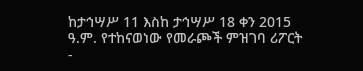ከታኅሣሥ 11 እስከ ታኅሣሥ 18 ቀን 2015 ዓ.ም. የተከናወነው የመራጮች ምዝገባ ሪፖርት
-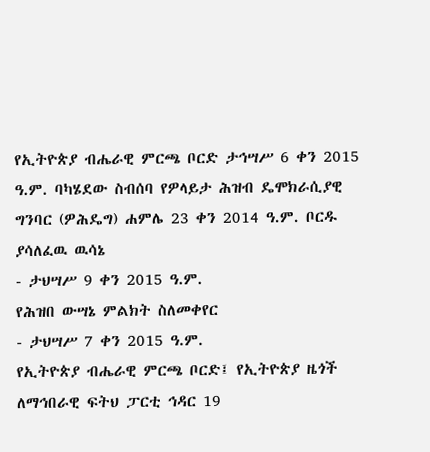የኢትዮጵያ ብሔራዊ ምርጫ ቦርድ ታኅሣሥ 6 ቀን 2015 ዓ.ም. ባካሄደው ስብሰባ የዎላይታ ሕዝብ ዴሞክራሲያዊ ግንባር (ዎሕዴግ) ሐምሌ 23 ቀን 2014 ዓ.ም. ቦርዱ ያሳለፈዉ ዉሳኔ
- ታህሣሥ 9 ቀን 2015 ዓ.ም.
የሕዝበ ውሣኔ ምልክት ስለመቀየር
- ታህሣሥ 7 ቀን 2015 ዓ.ም.
የኢትዮጵያ ብሔራዊ ምርጫ ቦርድ፤ የኢትዮጵያ ዜጎች ለማኅበራዊ ፍትህ ፓርቲ ኅዳር 19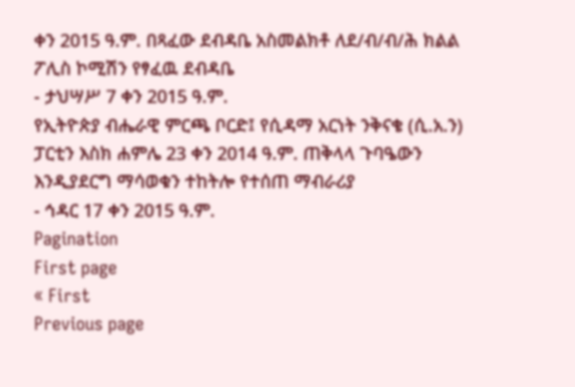ቀን 2015 ዓ.ም. በጻፈው ደብዳቤ አስመልክቶ ለደ/ብ/ብ/ሕ ክልል ፖሊስ ኮሚሽን የፃፈዉ ደብዳቤ
- ታህሣሥ 7 ቀን 2015 ዓ.ም.
የኢትዮጵያ ብሔራዊ ምርጫ ቦርድ፤ የሲዳማ አርነት ንቅናቄ (ሲ.አ.ን) ፓርቲን እስክ ሐምሌ 23 ቀን 2014 ዓ.ም. ጠቅላላ ጉባዔውን እንዲያደርግ ማሳወቁን ተከትሎ የተሰጠ ማብራሪያ
- ኅዳር 17 ቀን 2015 ዓ.ም.
Pagination
First page
« First
Previous page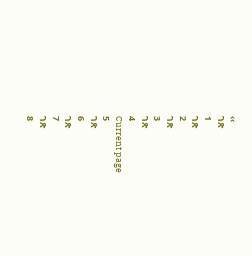‹‹
ገጽ
1
ገጽ
2
ገጽ
3
ገጽ
4
Current page
5
ገጽ
6
ገጽ
7
ገጽ
8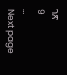ገጽ
9
…
Next page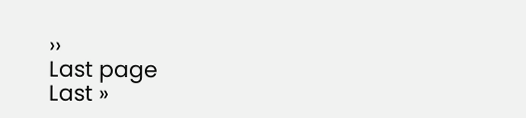››
Last page
Last »